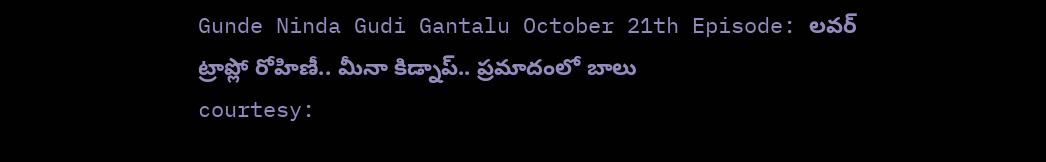Gunde Ninda Gudi Gantalu October 21th Episode: లవర్ ట్రాప్లో రోహిణీ.. మీనా కిడ్నాప్.. ప్రమాదంలో బాలు
courtesy: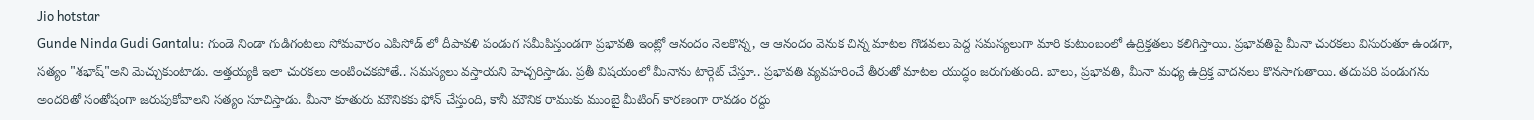Jio hotstar
Gunde Ninda Gudi Gantalu: గుండె నిండా గుడిగంటలు సోమవారం ఎపిసోడ్ లో దీపావళి పండుగ సమీపిస్తుండగా ప్రభావతి ఇంట్లో ఆనందం నెలకొన్న, ఆ ఆనందం వెనుక చిన్న మాటల గొడవలు పెద్ద సమస్యలుగా మారి కుటుంబంలో ఉద్రిక్తతలు కలిగిస్తాయి. ప్రభావతిపై మీనా చురకలు విసురుతూ ఉండగా, సత్యం "శభాష్"అని మెచ్చుకుంటాడు. అత్తయ్యకి ఇలా చురకలు అంటించకపోతే.. సమస్యలు వస్తాయని హెచ్చరిస్తాడు. ప్రతీ విషయంలో మీనాను టార్గెట్ చేస్తూ.. ప్రభావతి వ్యవహరించే తీరుతో మాటల యుద్ధం జరుగుతుంది. బాలు, ప్రభావతి, మీనా మధ్య ఉద్రిక్త వాదనలు కొనసాగుతాయి. తదుపరి పండుగను అందరితో సంతోషంగా జరుపుకోవాలని సత్యం సూచిస్తాడు. మీనా కూతురు మౌనికకు ఫోన్ చేస్తుంది, కానీ మౌనిక రాముకు ముంబై మీటింగ్ కారణంగా రావడం రద్దు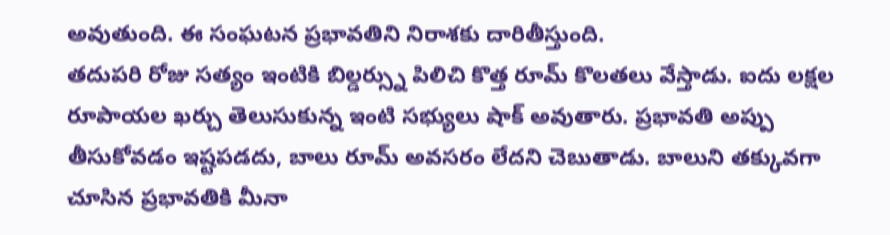అవుతుంది. ఈ సంఘటన ప్రభావతిని నిరాశకు దారితీస్తుంది.
తదుపరి రోజు సత్యం ఇంటికి బిల్డర్స్ను పిలిచి కొత్త రూమ్ కొలతలు వేస్తాడు. ఐదు లక్షల రూపాయల ఖర్చు తెలుసుకున్న ఇంటి సభ్యులు షాక్ అవుతారు. ప్రభావతి అప్పు తీసుకోవడం ఇష్టపడదు, బాలు రూమ్ అవసరం లేదని చెబుతాడు. బాలుని తక్కువగా చూసిన ప్రభావతికి మీనా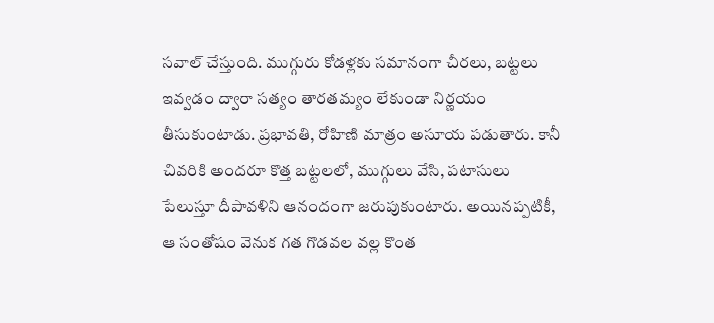సవాల్ చేస్తుంది. ముగ్గురు కోడళ్లకు సమానంగా చీరలు, బట్టలు ఇవ్వడం ద్వారా సత్యం తారతమ్యం లేకుండా నిర్ణయం తీసుకుంటాడు. ప్రభావతి, రోహిణి మాత్రం అసూయ పడుతారు. కానీ చివరికి అందరూ కొత్త బట్టలలో, ముగ్గులు వేసి, పటాసులు పేలుస్తూ దీపావళిని ఆనందంగా జరుపుకుంటారు. అయినప్పటికీ, ఆ సంతోషం వెనుక గత గొడవల వల్ల కొంత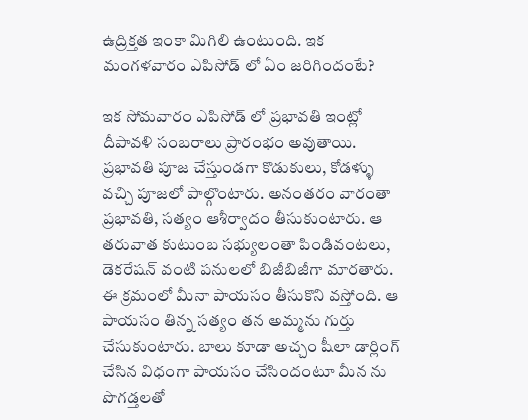ఉద్రిక్తత ఇంకా మిగిలి ఉంటుంది. ఇక మంగళవారం ఎపిసోడ్ లో ఏం జరిగిందంటే?

ఇక సోమవారం ఎపిసోడ్ లో ప్రభావతి ఇంట్లో దీపావళి సంబరాలు ప్రారంభం అవుతాయి. ప్రభావతి పూజ చేస్తుండగా కొడుకులు, కోడళ్ళు వచ్చి పూజలో పాల్గొంటారు. అనంతరం వారంతా ప్రభావతి, సత్యం ఆశీర్వాదం తీసుకుంటారు. ఆ తరువాత కుటుంబ సభ్యులంతా పిండివంటలు, డెకరేషన్ వంటి పనులలో బిజీబిజీగా మారతారు. ఈ క్రమంలో మీనా పాయసం తీసుకొని వస్తోంది. ఆ పాయసం తిన్న సత్యం తన అమ్మను గుర్తు చేసుకుంటారు. బాలు కూడా అచ్చం షీలా డార్లింగ్ చేసిన విధంగా పాయసం చేసిందంటూ మీన ను పొగడ్తలతో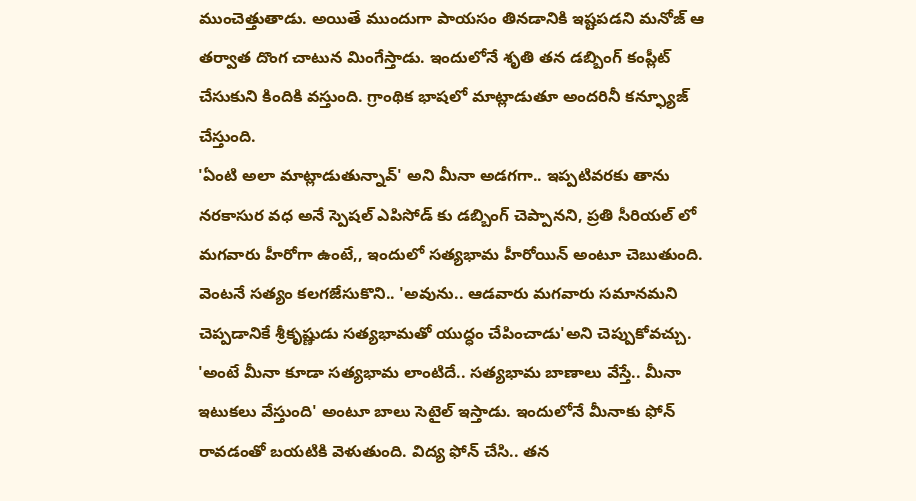ముంచెత్తుతాడు. అయితే ముందుగా పాయసం తినడానికి ఇష్టపడని మనోజ్ ఆ తర్వాత దొంగ చాటున మింగేస్తాడు. ఇందులోనే శృతి తన డబ్బింగ్ కంప్లీట్ చేసుకుని కిందికి వస్తుంది. గ్రాంథిక భాషలో మాట్లాడుతూ అందరినీ కన్ఫ్యూజ్ చేస్తుంది.
'ఏంటి అలా మాట్లాడుతున్నావ్' అని మీనా అడగగా.. ఇప్పటివరకు తాను నరకాసుర వధ అనే స్పెషల్ ఎపిసోడ్ కు డబ్బింగ్ చెప్పానని, ప్రతి సీరియల్ లో మగవారు హీరోగా ఉంటే,, ఇందులో సత్యభామ హీరోయిన్ అంటూ చెబుతుంది. వెంటనే సత్యం కలగజేసుకొని.. 'అవును.. ఆడవారు మగవారు సమానమని చెప్పడానికే శ్రీకృష్ణుడు సత్యభామతో యుద్ధం చేపించాడు'అని చెప్పుకోవచ్చు. 'అంటే మీనా కూడా సత్యభామ లాంటిదే.. సత్యభామ బాణాలు వేస్తే.. మీనా ఇటుకలు వేస్తుంది' అంటూ బాలు సెటైల్ ఇస్తాడు. ఇందులోనే మీనాకు ఫోన్ రావడంతో బయటికి వెళుతుంది. విద్య ఫోన్ చేసి.. తన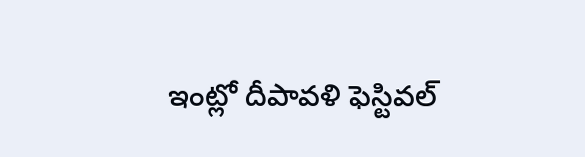ఇంట్లో దీపావళి ఫెస్టివల్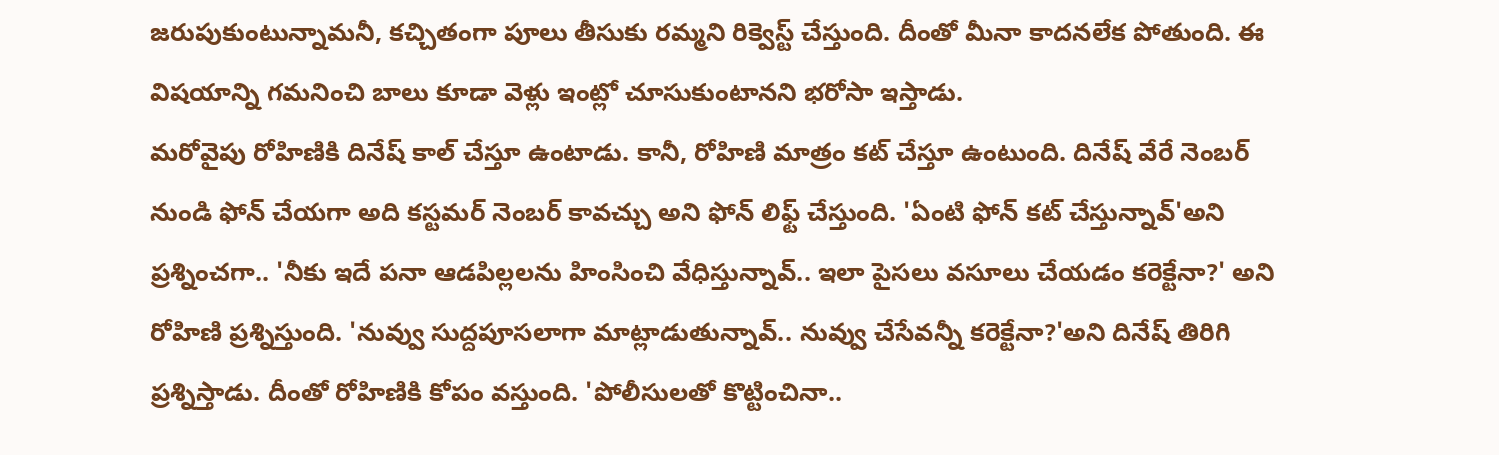జరుపుకుంటున్నామనీ, కచ్చితంగా పూలు తీసుకు రమ్మని రిక్వెస్ట్ చేస్తుంది. దీంతో మీనా కాదనలేక పోతుంది. ఈ విషయాన్ని గమనించి బాలు కూడా వెళ్లు ఇంట్లో చూసుకుంటానని భరోసా ఇస్తాడు.
మరోవైపు రోహిణికి దినేష్ కాల్ చేస్తూ ఉంటాడు. కానీ, రోహిణి మాత్రం కట్ చేస్తూ ఉంటుంది. దినేష్ వేరే నెంబర్ నుండి ఫోన్ చేయగా అది కస్టమర్ నెంబర్ కావచ్చు అని ఫోన్ లిఫ్ట్ చేస్తుంది. 'ఏంటి ఫోన్ కట్ చేస్తున్నావ్'అని ప్రశ్నించగా.. 'నీకు ఇదే పనా ఆడపిల్లలను హింసించి వేధిస్తున్నావ్.. ఇలా పైసలు వసూలు చేయడం కరెక్టేనా?' అని రోహిణి ప్రశ్నిస్తుంది. 'నువ్వు సుద్దపూసలాగా మాట్లాడుతున్నావ్.. నువ్వు చేసేవన్నీ కరెక్టేనా?'అని దినేష్ తిరిగి ప్రశ్నిస్తాడు. దీంతో రోహిణికి కోపం వస్తుంది. 'పోలీసులతో కొట్టించినా..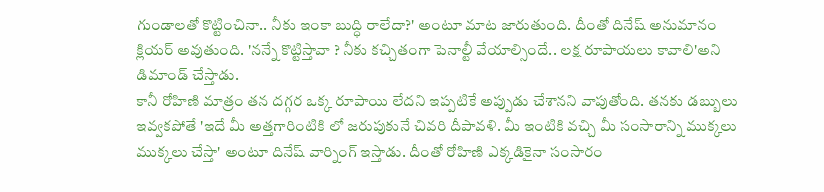గుండాలతో కొట్టించినా.. నీకు ఇంకా బుద్ధి రాలేదా?' అంటూ మాట జారుతుంది. దీంతో దినేష్ అనుమానం క్లియర్ అవుతుంది. 'నన్నే కొట్టిస్తావా ? నీకు కచ్చితంగా పెనాల్టీ వేయాల్సిందే.. లక్ష రూపాయలు కావాలి'అని డిమాండ్ చేస్తాడు.
కానీ రోహిణి మాత్రం తన దగ్గర ఒక్క రూపాయి లేదని ఇప్పటికే అప్పుడు చేశానని వాపుతోంది. తనకు డబ్బులు ఇవ్వకపోతే 'ఇదే మీ అత్తగారింటికి లో జరుపుకునే చివరి దీపావళి. మీ ఇంటికి వచ్చి మీ సంసారాన్ని ముక్కలు ముక్కలు చేస్తా' అంటూ దినేష్ వార్నింగ్ ఇస్తాడు. దీంతో రోహిణి ఎక్కడికైనా సంసారం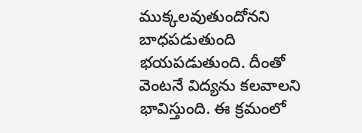ముక్కలవుతుందోనని బాధపడుతుంది భయపడుతుంది. దీంతో వెంటనే విద్యను కలవాలని భావిస్తుంది. ఈ క్రమంలో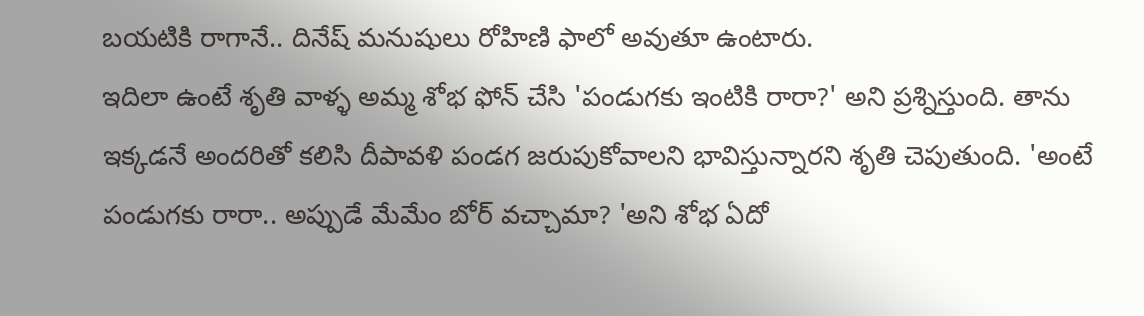బయటికి రాగానే.. దినేష్ మనుషులు రోహిణి ఫాలో అవుతూ ఉంటారు.
ఇదిలా ఉంటే శృతి వాళ్ళ అమ్మ శోభ ఫోన్ చేసి 'పండుగకు ఇంటికి రారా?' అని ప్రశ్నిస్తుంది. తాను ఇక్కడనే అందరితో కలిసి దీపావళి పండగ జరుపుకోవాలని భావిస్తున్నారని శృతి చెపుతుంది. 'అంటే పండుగకు రారా.. అప్పుడే మేమేం బోర్ వచ్చామా? 'అని శోభ ఏదో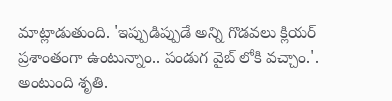మాట్లాడుతుంది. 'ఇప్పుడిప్పుడే అన్ని గొడవలు క్లియర్ ప్రశాంతంగా ఉంటున్నాం.. పండుగ వైబ్ లోకి వచ్చాం.'. అంటుంది శృతి.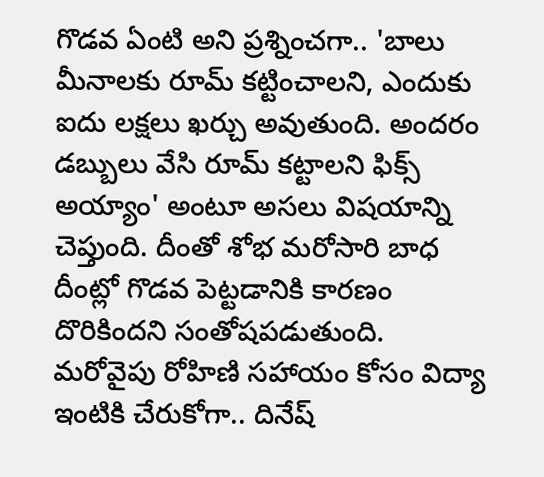గొడవ ఏంటి అని ప్రశ్నించగా.. 'బాలు మీనాలకు రూమ్ కట్టించాలని, ఎందుకు ఐదు లక్షలు ఖర్చు అవుతుంది. అందరం డబ్బులు వేసి రూమ్ కట్టాలని ఫిక్స్ అయ్యాం' అంటూ అసలు విషయాన్ని చెప్తుంది. దీంతో శోభ మరోసారి బాధ దీంట్లో గొడవ పెట్టడానికి కారణం దొరికిందని సంతోషపడుతుంది.
మరోవైపు రోహిణి సహాయం కోసం విద్యా ఇంటికి చేరుకోగా.. దినేష్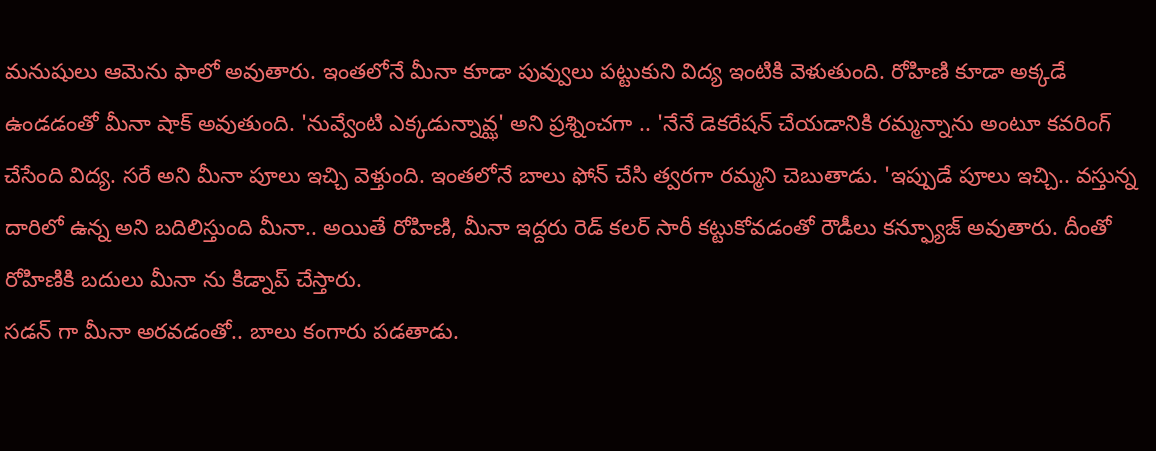మనుషులు ఆమెను ఫాలో అవుతారు. ఇంతలోనే మీనా కూడా పువ్వులు పట్టుకుని విద్య ఇంటికి వెళుతుంది. రోహిణి కూడా అక్కడే ఉండడంతో మీనా షాక్ అవుతుంది. 'నువ్వేంటి ఎక్కడున్నావ్ఝ' అని ప్రశ్నించగా .. 'నేనే డెకరేషన్ చేయడానికి రమ్మన్నాను అంటూ కవరింగ్ చేసేంది విద్య. సరే అని మీనా పూలు ఇచ్చి వెళ్తుంది. ఇంతలోనే బాలు ఫోన్ చేసి త్వరగా రమ్మని చెబుతాడు. 'ఇప్పుడే పూలు ఇచ్చి.. వస్తున్న దారిలో ఉన్న అని బదిలిస్తుంది మీనా.. అయితే రోహిణి, మీనా ఇద్దరు రెడ్ కలర్ సారీ కట్టుకోవడంతో రౌడీలు కన్ఫ్యూజ్ అవుతారు. దీంతో రోహిణికి బదులు మీనా ను కిడ్నాప్ చేస్తారు.
సడన్ గా మీనా అరవడంతో.. బాలు కంగారు పడతాడు.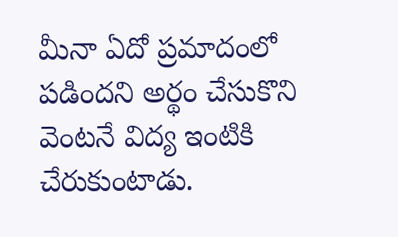మీనా ఏదో ప్రమాదంలో పడిందని అర్థం చేసుకొని వెంటనే విద్య ఇంటికి చేరుకుంటాడు.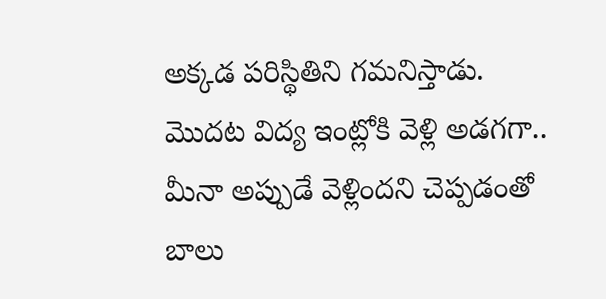అక్కడ పరిస్థితిని గమనిస్తాడు. మొదట విద్య ఇంట్లోకి వెళ్లి అడగగా.. మీనా అప్పుడే వెళ్లిందని చెప్పడంతో బాలు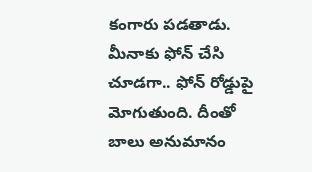కంగారు పడతాడు. మీనాకు ఫోన్ చేసి చూడగా.. ఫోన్ రోడ్డుపై మోగుతుంది. దీంతో బాలు అనుమానం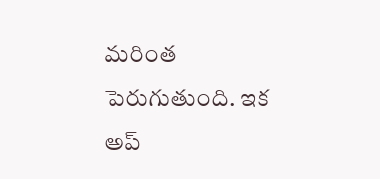మరింత పెరుగుతుంది. ఇక అప్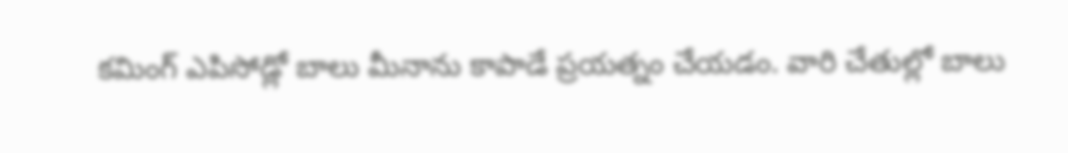కమింగ్ ఎపిసోడ్లో బాలు మీనాను కాపాడే ప్రయత్నం చేయడం. వారి చేతుల్లో బాలు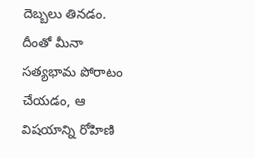దెబ్బలు తినడం. దీంతో మీనా సత్యభామ పోరాటం చేయడం, ఆ విషయాన్ని రోహిణి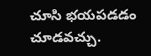చూసి భయపడడం చూడవచ్చు.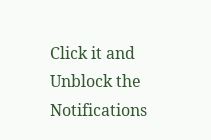Click it and Unblock the Notifications